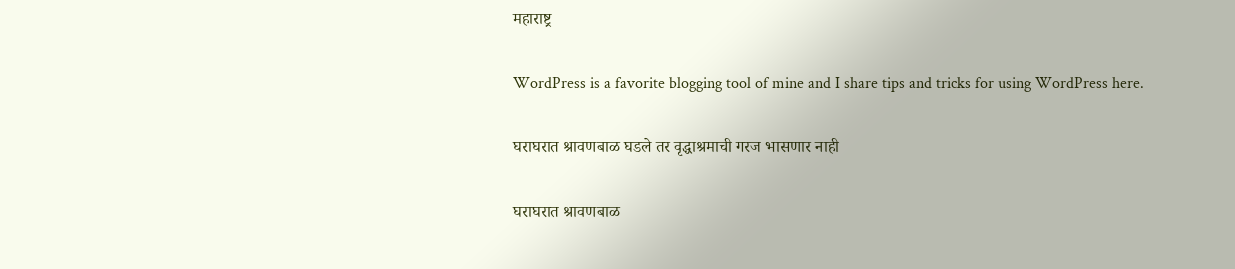महाराष्ट्र

WordPress is a favorite blogging tool of mine and I share tips and tricks for using WordPress here.

घराघरात श्रावणबाळ घडले तर वृद्धाश्रमाची गरज भासणार नाही

घराघरात श्रावणबाळ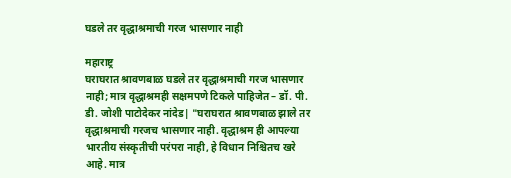घडले तर वृद्धाश्रमाची गरज भासणार नाही

महाराष्ट्र
घराघरात श्रावणबाळ घडले तर वृद्धाश्रमाची गरज भासणार नाही; मात्र वृद्धाश्रमही सक्षमपणे टिकले पाहिजेत – डॉ. पी. डी. जोशी पाटोदेकर नांदेड| "घराघरात श्रावणबाळ झाले तर वृद्धाश्रमाची गरजच भासणार नाही. वृद्धाश्रम ही आपल्या भारतीय संस्कृतीची परंपरा नाही, हे विधान निश्चितच खरे आहे. मात्र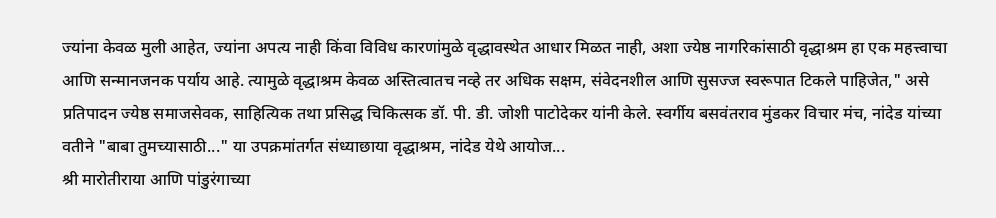ज्यांना केवळ मुली आहेत, ज्यांना अपत्य नाही किंवा विविध कारणांमुळे वृद्धावस्थेत आधार मिळत नाही, अशा ज्येष्ठ नागरिकांसाठी वृद्धाश्रम हा एक महत्त्वाचा आणि सन्मानजनक पर्याय आहे. त्यामुळे वृद्धाश्रम केवळ अस्तित्वातच नव्हे तर अधिक सक्षम, संवेदनशील आणि सुसज्ज स्वरूपात टिकले पाहिजेत," असे प्रतिपादन ज्येष्ठ समाजसेवक, साहित्यिक तथा प्रसिद्ध चिकित्सक डॉ. पी. डी. जोशी पाटोदेकर यांनी केले. स्वर्गीय बसवंतराव मुंडकर विचार मंच, नांदेड यांच्या वतीने "बाबा तुमच्यासाठी..." या उपक्रमांतर्गत संध्याछाया वृद्धाश्रम, नांदेड येथे आयोज...
श्री मारोतीराया आणि पांडुरंगाच्या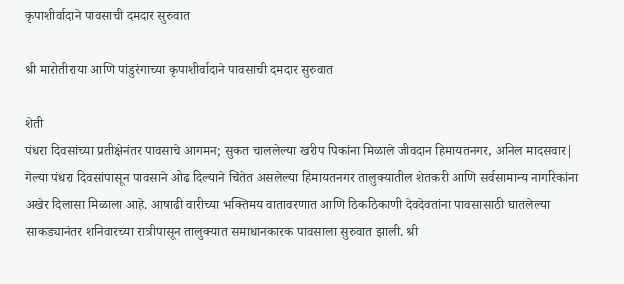कृपाशीर्वादाने पावसाची दमदार सुरुवात

श्री मारोतीराया आणि पांडुरंगाच्या कृपाशीर्वादाने पावसाची दमदार सुरुवात

शेती
पंधरा दिवसांच्या प्रतीक्षेनंतर पावसाचे आगमन; सुकत चाललेल्या खरीप पिकांना मिळाले जीवदान हिमायतनगर, अनिल मादसवार| गेल्या पंधरा दिवसांपासून पावसाने ओढ दिल्याने चिंतेत असलेल्या हिमायतनगर तालुक्यातील शेतकरी आणि सर्वसामान्य नागरिकांना अखेर दिलासा मिळाला आहे. आषाढी वारीच्या भक्तिमय वातावरणात आणि ठिकठिकाणी देवदेवतांना पावसासाठी घातलेल्या साकड्यानंतर शनिवारच्या रात्रीपासून तालुक्यात समाधानकारक पावसाला सुरुवात झाली. श्री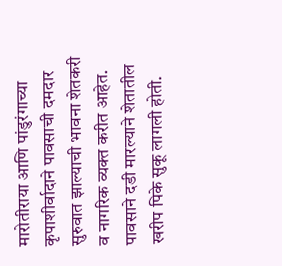मारोतीराया आणि पांडुरंगाच्या कृपाशीर्वादाने पावसाची दमदार सुरुवात झाल्याची भावना शेतकरी व नागरिक व्यक्त करीत आहेत. पावसाने दडी मारल्याने शेतातील खरीप पिके सुकू लागली होती.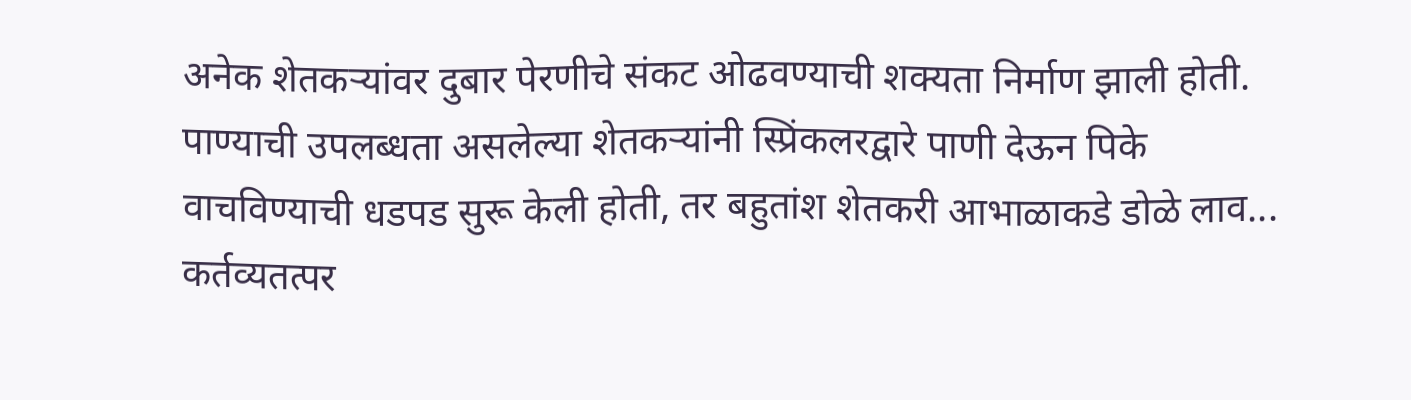अनेक शेतकऱ्यांवर दुबार पेरणीचे संकट ओढवण्याची शक्यता निर्माण झाली होती. पाण्याची उपलब्धता असलेल्या शेतकऱ्यांनी स्प्रिंकलरद्वारे पाणी देऊन पिके वाचविण्याची धडपड सुरू केली होती, तर बहुतांश शेतकरी आभाळाकडे डोळे लाव...
कर्तव्यतत्पर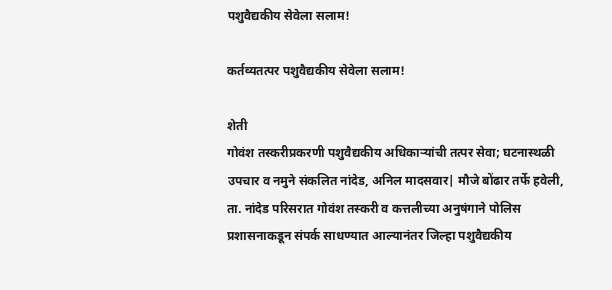पशुवैद्यकीय सेवेला सलाम!

कर्तव्यतत्पर पशुवैद्यकीय सेवेला सलाम!

शेती
गोवंश तस्करीप्रकरणी पशुवैद्यकीय अधिकाऱ्यांची तत्पर सेवा; घटनास्थळी उपचार व नमुने संकलित नांदेड, अनिल मादसवार| मौजे बोंढार तर्फे हवेली, ता. नांदेड परिसरात गोवंश तस्करी व कत्तलीच्या अनुषंगाने पोलिस प्रशासनाकडून संपर्क साधण्यात आल्यानंतर जिल्हा पशुवैद्यकीय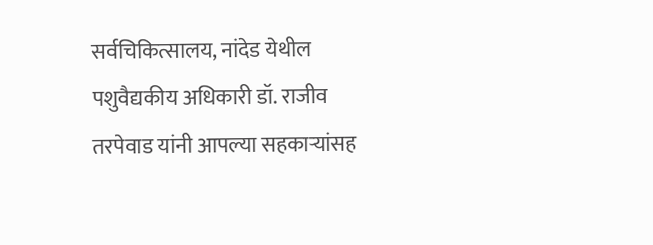सर्वचिकित्सालय, नांदेड येथील पशुवैद्यकीय अधिकारी डॉ. राजीव तरपेवाड यांनी आपल्या सहकाऱ्यांसह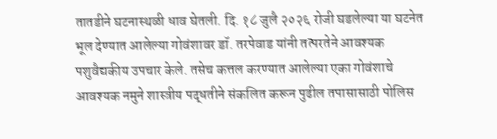तातडीने घटनास्थळी धाव घेतली. दि. १८ जुलै २०२६ रोजी घडलेल्या या घटनेत भूल देण्यात आलेल्या गोवंशावर डॉ. तरपेवाड यांनी तत्परतेने आवश्यक पशुवैद्यकीय उपचार केले. तसेच कत्तल करण्यात आलेल्या एका गोवंशाचे आवश्यक नमुने शास्त्रीय पद्धतीने संकलित करून पुढील तपासासाठी पोलिस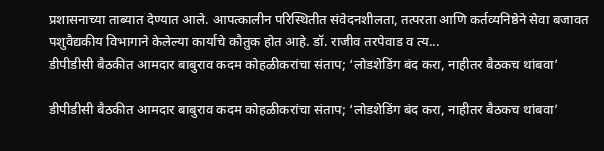प्रशासनाच्या ताब्यात देण्यात आले. आपत्कालीन परिस्थितीत संवेदनशीलता, तत्परता आणि कर्तव्यनिष्ठेने सेवा बजावत पशुवैद्यकीय विभागाने केलेल्या कार्याचे कौतुक होत आहे. डॉ. राजीव तरपेवाड व त्य...
डीपीडीसी बैठकीत आमदार बाबुराव कदम कोहळीकरांचा संताप; ‘लोडशेडिंग बंद करा, नाहीतर बैठकच थांबवा’

डीपीडीसी बैठकीत आमदार बाबुराव कदम कोहळीकरांचा संताप; ‘लोडशेडिंग बंद करा, नाहीतर बैठकच थांबवा’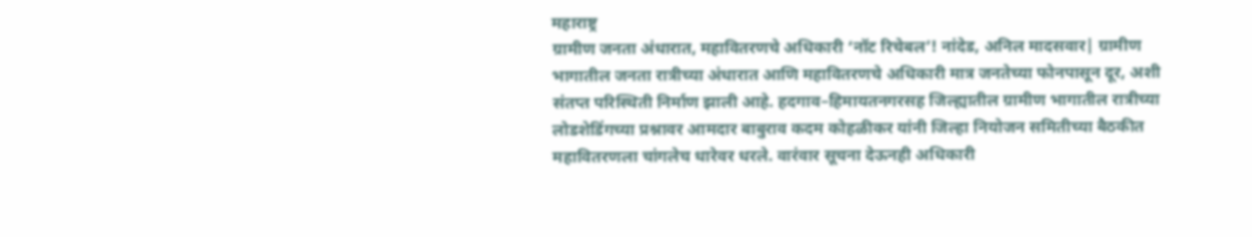महाराष्ट्र
ग्रामीण जनता अंधारात, महावितरणचे अधिकारी ‘नॉट रिचेबल’! नांदेड, अनिल मादसवार| ग्रामीण भागातील जनता रात्रीच्या अंधारात आणि महावितरणचे अधिकारी मात्र जनतेच्या फोनपासून दूर, अशी संतप्त परिस्थिती निर्माण झाली आहे. हदगाव–हिमायतनगरसह जिल्ह्यातील ग्रामीण भागातील रात्रीच्या लोडशेडिंगच्या प्रश्नावर आमदार बाबुराव कदम कोहळीकर यांनी जिल्हा नियोजन समितीच्या बैठकीत महावितरणला चांगलेच धारेवर धरले. वारंवार सूचना देऊनही अधिकारी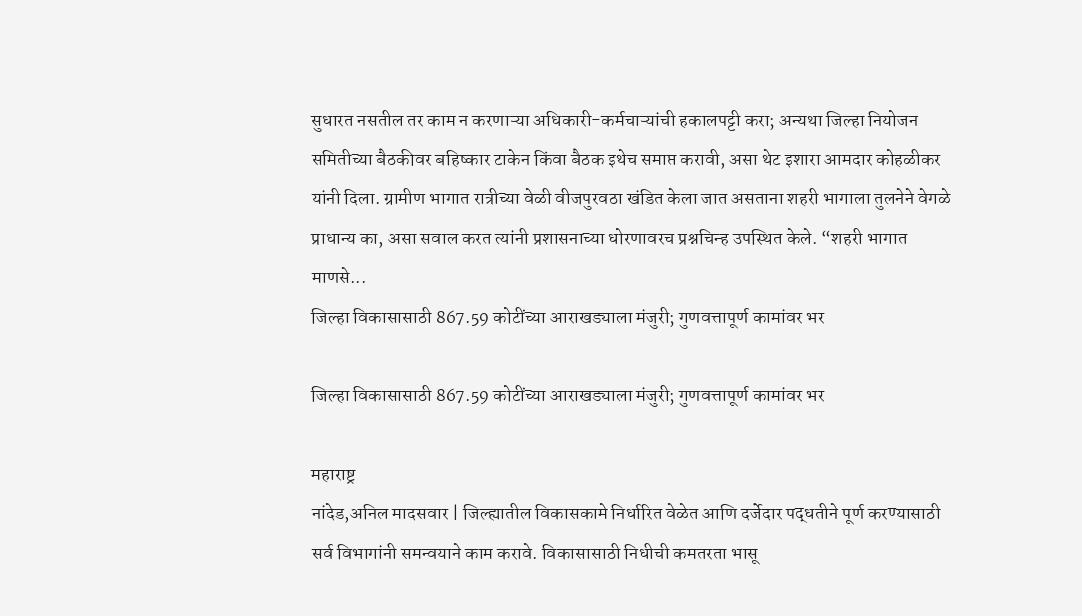सुधारत नसतील तर काम न करणाऱ्या अधिकारी-कर्मचाऱ्यांची हकालपट्टी करा; अन्यथा जिल्हा नियोजन समितीच्या बैठकीवर बहिष्कार टाकेन किंवा बैठक इथेच समाप्त करावी, असा थेट इशारा आमदार कोहळीकर यांनी दिला. ग्रामीण भागात रात्रीच्या वेळी वीजपुरवठा खंडित केला जात असताना शहरी भागाला तुलनेने वेगळे प्राधान्य का, असा सवाल करत त्यांनी प्रशासनाच्या धोरणावरच प्रश्नचिन्ह उपस्थित केले. “शहरी भागात माणसे...
जिल्हा विकासासाठी 867.59 कोटींच्या आराखड्याला मंजुरी; गुणवत्तापूर्ण कामांवर भर

जिल्हा विकासासाठी 867.59 कोटींच्या आराखड्याला मंजुरी; गुणवत्तापूर्ण कामांवर भर

महाराष्ट्र
नांदेड,अनिल मादसवार | जिल्ह्यातील विकासकामे निर्धारित वेळेत आणि दर्जेदार पद्धतीने पूर्ण करण्यासाठी सर्व विभागांनी समन्वयाने काम करावे. विकासासाठी निधीची कमतरता भासू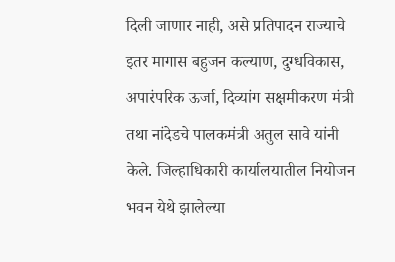दिली जाणार नाही, असे प्रतिपादन राज्याचे इतर मागास बहुजन कल्याण, दुग्धविकास, अपारंपरिक ऊर्जा, दिव्यांग सक्षमीकरण मंत्री तथा नांदेडचे पालकमंत्री अतुल सावे यांनी केले. जिल्हाधिकारी कार्यालयातील नियोजन भवन येथे झालेल्या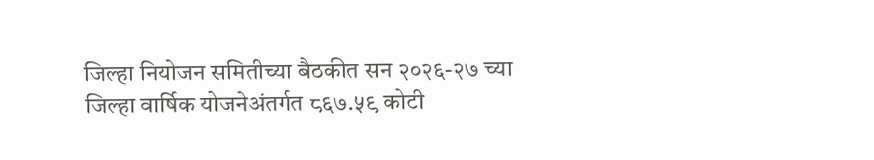जिल्हा नियोजन समितीच्या बैठकीत सन २०२६-२७ च्या जिल्हा वार्षिक योजनेअंतर्गत ८६७.५९ कोटी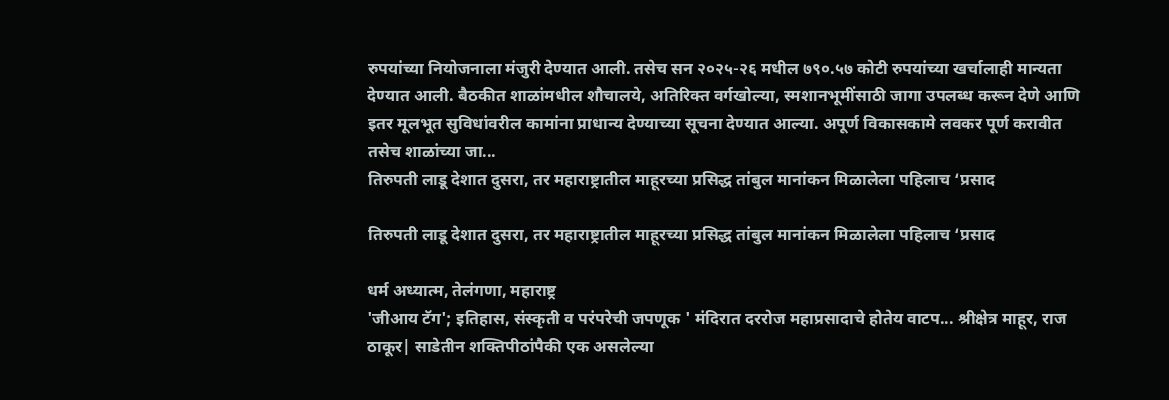रुपयांच्या नियोजनाला मंजुरी देण्यात आली. तसेच सन २०२५-२६ मधील ७९०.५७ कोटी रुपयांच्या खर्चालाही मान्यता देण्यात आली. बैठकीत शाळांमधील शौचालये, अतिरिक्त वर्गखोल्या, स्मशानभूमींसाठी जागा उपलब्ध करून देणे आणि इतर मूलभूत सुविधांवरील कामांना प्राधान्य देण्याच्या सूचना देण्यात आल्या. अपूर्ण विकासकामे लवकर पूर्ण करावीत तसेच शाळांच्या जा...
तिरुपती लाडू देशात दुसरा, तर महाराष्ट्रातील माहूरच्या प्रसिद्ध तांबुल मानांकन मिळालेला पहिलाच ‘प्रसाद

तिरुपती लाडू देशात दुसरा, तर महाराष्ट्रातील माहूरच्या प्रसिद्ध तांबुल मानांकन मिळालेला पहिलाच ‘प्रसाद

धर्म अध्यात्म, तेलंगणा, महाराष्ट्र
'जीआय टॅग'; इतिहास, संस्कृती व परंपरेची जपणूक ' मंदिरात दररोज महाप्रसादाचे होतेय वाटप... श्रीक्षेत्र माहूर, राज ठाकूर| साडेतीन शक्तिपीठांपैकी एक असलेल्या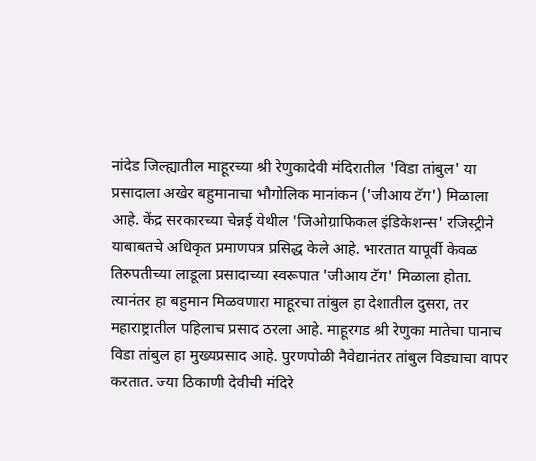नांदेड जिल्ह्यातील माहूरच्या श्री रेणुकादेवी मंदिरातील 'विडा तांबुल' या प्रसादाला अखेर बहुमानाचा भौगोलिक मानांकन ('जीआय टॅग') मिळाला आहे. केंद्र सरकारच्या चेन्नई येथील 'जिओग्राफिकल इंडिकेशन्स' रजिस्ट्रीने याबाबतचे अधिकृत प्रमाणपत्र प्रसिद्ध केले आहे. भारतात यापूर्वी केवळ तिरुपतीच्या लाडूला प्रसादाच्या स्वरूपात 'जीआय टॅग' मिळाला होता. त्यानंतर हा बहुमान मिळवणारा माहूरचा तांबुल हा देशातील दुसरा, तर महाराष्ट्रातील पहिलाच प्रसाद ठरला आहे. माहूरगड श्री रेणुका मातेचा पानाच विडा तांबुल हा मुख्यप्रसाद आहे. पुरणपोळी नैवेद्यानंतर तांबुल विड्याचा वापर करतात. ज्या ठिकाणी देवीची मंदिरे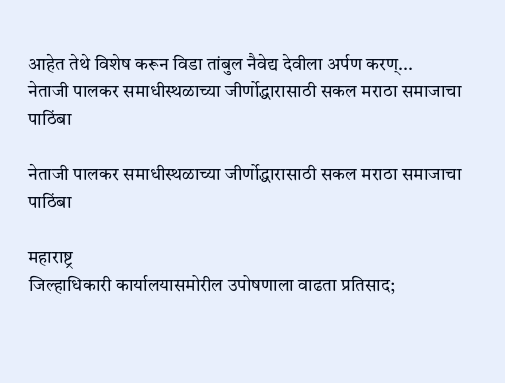आहेत तेथे विशेष करून विडा तांबुल नैवेद्य देवीला अर्पण करण्...
नेताजी पालकर समाधीस्थळाच्या जीर्णोद्धारासाठी सकल मराठा समाजाचा पाठिंबा

नेताजी पालकर समाधीस्थळाच्या जीर्णोद्धारासाठी सकल मराठा समाजाचा पाठिंबा

महाराष्ट्र
जिल्हाधिकारी कार्यालयासमोरील उपोषणाला वाढता प्रतिसाद;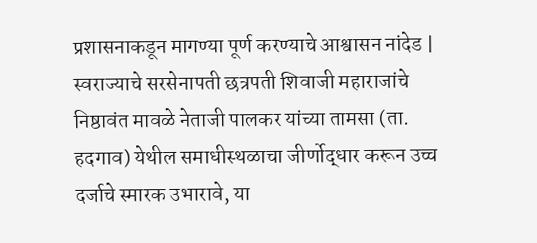प्रशासनाकडून मागण्या पूर्ण करण्याचे आश्वासन नांदेड | स्वराज्याचे सरसेनापती छत्रपती शिवाजी महाराजांचे निष्ठावंत मावळे नेताजी पालकर यांच्या तामसा (ता. हदगाव) येथील समाधीस्थळाचा जीर्णोद्धार करून उच्च दर्जाचे स्मारक उभारावे, या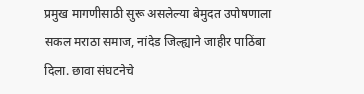प्रमुख मागणीसाठी सुरू असलेल्या बेमुदत उपोषणाला सकल मराठा समाज, नांदेड जिल्ह्याने जाहीर पाठिंबा दिला. छावा संघटनेचे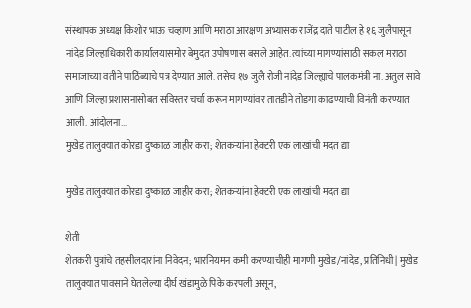संस्थापक अध्यक्ष किशोर भाऊ चव्हाण आणि मराठा आरक्षण अभ्यासक राजेंद्र दाते पाटील हे १६ जुलैपासून नांदेड जिल्हाधिकारी कार्यालयासमोर बेमुदत उपोषणास बसले आहेत. त्यांच्या मागण्यांसाठी सकल मराठा समाजाच्या वतीने पाठिंब्याचे पत्र देण्यात आले. तसेच १७ जुलै रोजी नांदेड जिल्ह्याचे पालकमंत्री ना. अतुल सावे आणि जिल्हा प्रशासनासोबत सविस्तर चर्चा करून मागण्यांवर तातडीने तोडगा काढण्याची विनंती करण्यात आली. आंदोलना...
मुखेड तालुक्यात कोरडा दुष्काळ जाहीर करा; शेतकऱ्यांना हेक्टरी एक लाखांची मदत द्या

मुखेड तालुक्यात कोरडा दुष्काळ जाहीर करा; शेतकऱ्यांना हेक्टरी एक लाखांची मदत द्या

शेती
शेतकरी पुत्रांचे तहसीलदारांना निवेदन; भारनियमन कमी करण्याचीही मागणी मुखेड/नांदेड, प्रतिनिधी| मुखेड तालुक्यात पावसाने घेतलेल्या दीर्घ खंडामुळे पिके करपली असून,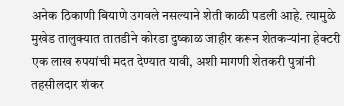अनेक ठिकाणी बियाणे उगवले नसल्याने शेती काळी पडली आहे. त्यामुळे मुखेड तालुक्यात तातडीने कोरडा दुष्काळ जाहीर करून शेतकऱ्यांना हेक्टरी एक लाख रुपयांची मदत देण्यात यावी, अशी मागणी शेतकरी पुत्रांनी तहसीलदार शंकर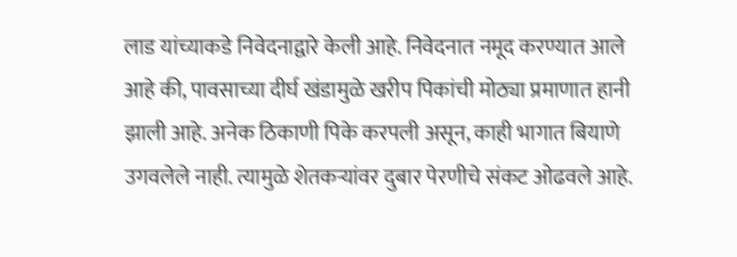लाड यांच्याकडे निवेदनाद्वारे केली आहे. निवेदनात नमूद करण्यात आले आहे की, पावसाच्या दीर्घ खंडामुळे खरीप पिकांची मोठ्या प्रमाणात हानी झाली आहे. अनेक ठिकाणी पिके करपली असून, काही भागात बियाणे उगवलेले नाही. त्यामुळे शेतकऱ्यांवर दुबार पेरणीचे संकट ओढवले आहे.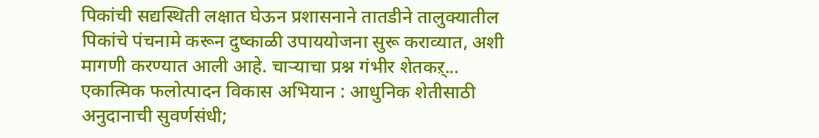पिकांची सद्यस्थिती लक्षात घेऊन प्रशासनाने तातडीने तालुक्यातील पिकांचे पंचनामे करून दुष्काळी उपाययोजना सुरू कराव्यात, अशी मागणी करण्यात आली आहे. चाऱ्याचा प्रश्न गंभीर शेतकऱ्...
एकात्मिक फलोत्पादन विकास अभियान : आधुनिक शेतीसाठी अनुदानाची सुवर्णसंधी;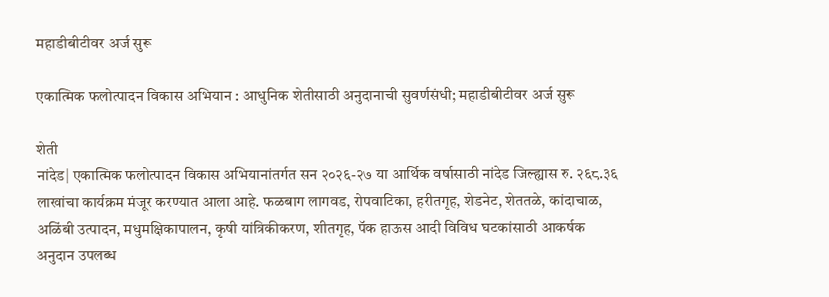महाडीबीटीवर अर्ज सुरू

एकात्मिक फलोत्पादन विकास अभियान : आधुनिक शेतीसाठी अनुदानाची सुवर्णसंधी; महाडीबीटीवर अर्ज सुरू

शेती
नांदेड| एकात्मिक फलोत्पादन विकास अभियानांतर्गत सन २०२६-२७ या आर्थिक वर्षासाठी नांदेड जिल्ह्यास रु. २६८.३६ लाखांचा कार्यक्रम मंजूर करण्यात आला आहे. फळबाग लागवड, रोपवाटिका, हरीतगृह, शेडनेट, शेततळे, कांदाचाळ, अळिंबी उत्पादन, मधुमक्षिकापालन, कृषी यांत्रिकीकरण, शीतगृह, पॅक हाऊस आदी विविध घटकांसाठी आकर्षक अनुदान उपलब्ध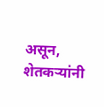असून, शेतकऱ्यांनी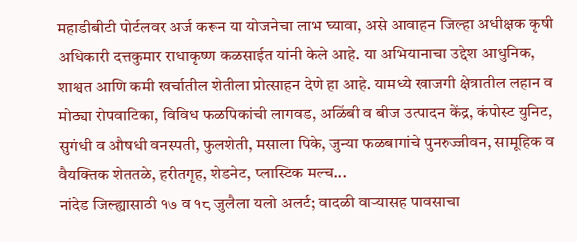महाडीबीटी पोर्टलवर अर्ज करून या योजनेचा लाभ घ्यावा, असे आवाहन जिल्हा अधीक्षक कृषी अधिकारी दत्तकुमार राधाकृष्ण कळसाईत यांनी केले आहे. या अभियानाचा उद्देश आधुनिक, शाश्वत आणि कमी खर्चातील शेतीला प्रोत्साहन देणे हा आहे. यामध्ये खाजगी क्षेत्रातील लहान व मोठ्या रोपवाटिका, विविध फळपिकांची लागवड, अळिंबी व बीज उत्पादन केंद्र, कंपोस्ट युनिट, सुगंधी व औषधी वनस्पती, फुलशेती, मसाला पिके, जुन्या फळबागांचे पुनरुज्जीवन, सामूहिक व वैयक्तिक शेततळे, हरीतगृह, शेडनेट, प्लास्टिक मल्च...
नांदेड जिल्ह्यासाठी १७ व १८ जुलैला यलो अलर्ट; वादळी वाऱ्यासह पावसाचा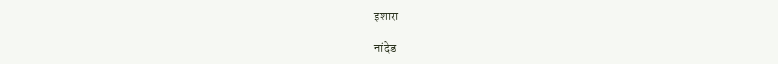इशारा

नांदेड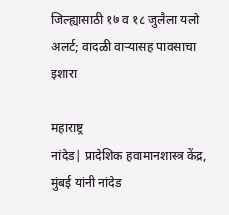जिल्ह्यासाठी १७ व १८ जुलैला यलो अलर्ट; वादळी वाऱ्यासह पावसाचा इशारा

महाराष्ट्र
नांदेड| प्रादेशिक हवामानशास्त्र केंद्र, मुंबई यांनी नांदेड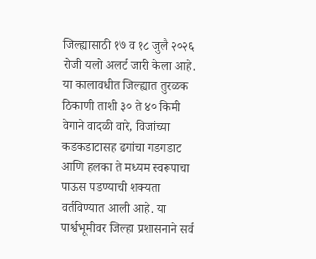जिल्ह्यासाठी १७ व १८ जुलै २०२६ रोजी यलो अलर्ट जारी केला आहे. या कालावधीत जिल्ह्यात तुरळक ठिकाणी ताशी ३० ते ४० किमी वेगाने वादळी वारे, विजांच्या कडकडाटासह ढगांचा गडगडाट आणि हलका ते मध्यम स्वरूपाचा पाऊस पडण्याची शक्यता वर्तविण्यात आली आहे. या पार्श्वभूमीवर जिल्हा प्रशासनाने सर्व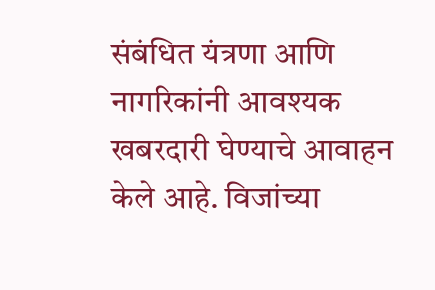संबंधित यंत्रणा आणि नागरिकांनी आवश्यक खबरदारी घेण्याचे आवाहन केले आहे. विजांच्या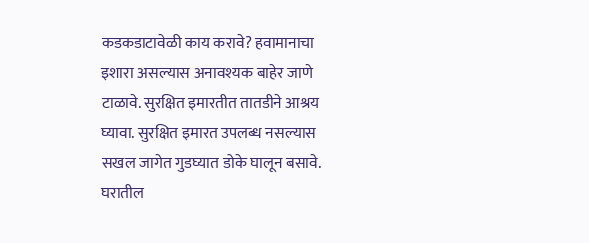कडकडाटावेळी काय करावे? हवामानाचा इशारा असल्यास अनावश्यक बाहेर जाणे टाळावे. सुरक्षित इमारतीत तातडीने आश्रय घ्यावा. सुरक्षित इमारत उपलब्ध नसल्यास सखल जागेत गुडघ्यात डोके घालून बसावे. घरातील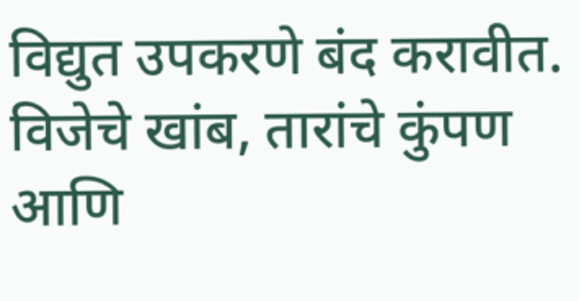विद्युत उपकरणे बंद करावीत. विजेचे खांब, तारांचे कुंपण आणि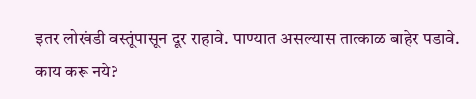इतर लोखंडी वस्तूंपासून दूर राहावे. पाण्यात असल्यास तात्काळ बाहेर पडावे. काय करू नये?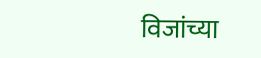विजांच्या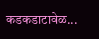कडकडाटावेळ...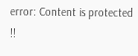error: Content is protected !!